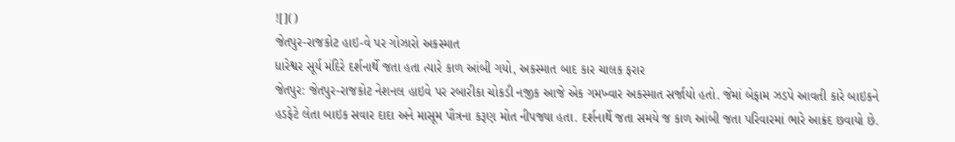![]()
જેતપુર-રાજકોટ હાઇ-વે પર ગોઝારો અકસ્માત
ધારેશ્વર સૂર્ય મંદિરે દર્શનાર્થે જતા હતા ત્યારે કાળ આંબી ગયો, અકસ્માત બાદ કાર ચાલક ફરાર
જેતપુર: જેતપુર-રાજકોટ નેશનલ હાઇવે પર રબારીકા ચોકડી નજીક આજે એક ગમખ્વાર અકસ્માત સર્જાયો હતો. જેમાં બેફામ ઝડપે આવતી કારે બાઇકને હડફેટે લેતા બાઇક સવાર દાદા અને માસૂમ પૌત્રના કરૂણ મોત નીપજ્યા હતા. દર્શનાર્થે જતા સમયે જ કાળ આંબી જતા પરિવારમાં ભારે આક્રંદ છવાયો છે.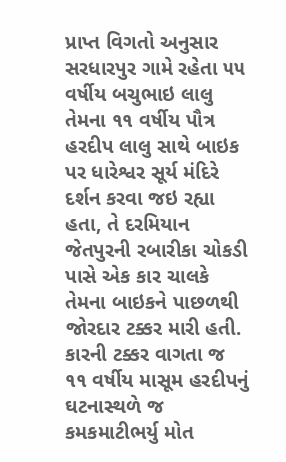પ્રાપ્ત વિગતો અનુસાર સરધારપુર ગામે રહેતા ૫૫ વર્ષીય બચુભાઇ લાલુ તેમના ૧૧ વર્ષીય પૌત્ર હરદીપ લાલુ સાથે બાઇક પર ધારેશ્વર સૂર્ય મંદિરે દર્શન કરવા જઇ રહ્યા હતા, તે દરમિયાન જેતપુરની રબારીકા ચોકડી પાસે એક કાર ચાલકે તેમના બાઇકને પાછળથી જોરદાર ટક્કર મારી હતી. કારની ટક્કર વાગતા જ ૧૧ વર્ષીય માસૂમ હરદીપનું ઘટનાસ્થળે જ કમકમાટીભર્યુ મોત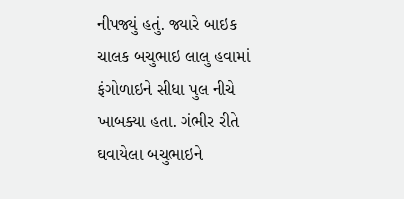નીપજ્યું હતું. જ્યારે બાઇક ચાલક બચુભાઇ લાલુ હવામાં ફંગોળાઇને સીધા પુલ નીચે ખાબક્યા હતા. ગંભીર રીતે ઘવાયેલા બચુભાઇને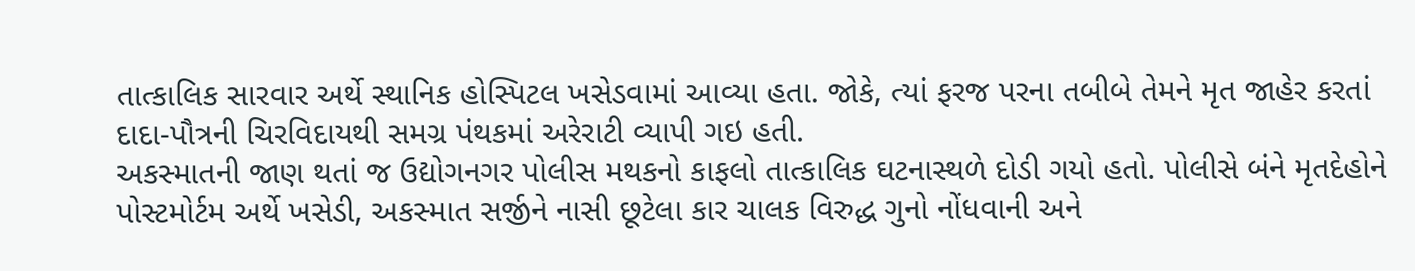તાત્કાલિક સારવાર અર્થે સ્થાનિક હોસ્પિટલ ખસેડવામાં આવ્યા હતા. જોકે, ત્યાં ફરજ પરના તબીબે તેમને મૃત જાહેર કરતાં દાદા-પૌત્રની ચિરવિદાયથી સમગ્ર પંથકમાં અરેરાટી વ્યાપી ગઇ હતી.
અકસ્માતની જાણ થતાં જ ઉદ્યોગનગર પોલીસ મથકનો કાફલો તાત્કાલિક ઘટનાસ્થળે દોડી ગયો હતો. પોલીસે બંને મૃતદેહોને પોસ્ટમોર્ટમ અર્થે ખસેડી, અકસ્માત સર્જીને નાસી છૂટેલા કાર ચાલક વિરુદ્ધ ગુનો નોંધવાની અને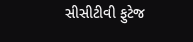સીસીટીવી ફુટેજ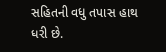સહિતની વધુ તપાસ હાથ ધરી છે.